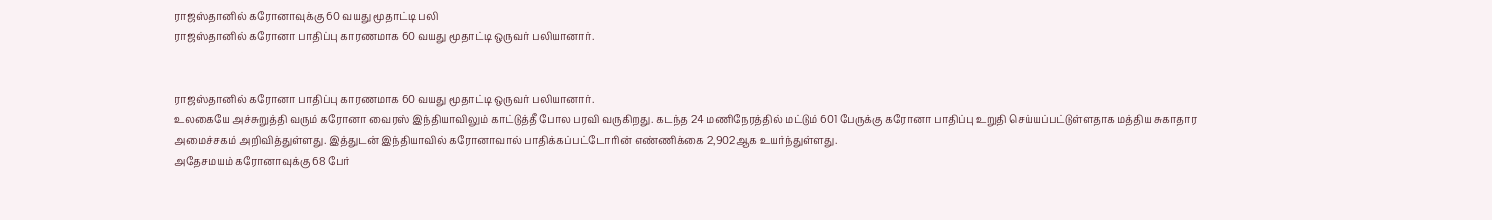ராஜஸ்தானில் கரோனாவுக்கு 60 வயது மூதாட்டி பலி
ராஜஸ்தானில் கரோனா பாதிப்பு காரணமாக 60 வயது மூதாட்டி ஒருவர் பலியானார்.


ராஜஸ்தானில் கரோனா பாதிப்பு காரணமாக 60 வயது மூதாட்டி ஒருவர் பலியானார்.
உலகையே அச்சுறுத்தி வரும் கரோனா வைரஸ் இந்தியாவிலும் காட்டுத்தீ போல பரவி வருகிறது. கடந்த 24 மணிநேரத்தில் மட்டும் 601 பேருக்கு கரோனா பாதிப்பு உறுதி செய்யப்பட்டுள்ளதாக மத்திய சுகாதார அமைச்சகம் அறிவித்துள்ளது. இத்துடன் இந்தியாவில் கரோனாவால் பாதிக்கப்பட்டோரின் எண்ணிக்கை 2,902ஆக உயர்ந்துள்ளது.
அதேசமயம் கரோனாவுக்கு 68 பேர்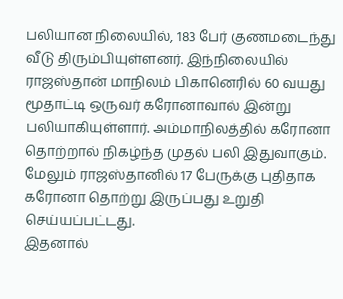பலியான நிலையில், 183 பேர் குணமடைந்து வீடு திரும்பியுள்ளனர். இந்நிலையில் ராஜஸ்தான் மாநிலம் பிகானெரில் 60 வயது மூதாட்டி ஒருவர் கரோனாவால் இன்று பலியாகியுள்ளார். அம்மாநிலத்தில் கரோனா தொற்றால் நிகழ்ந்த முதல் பலி இதுவாகும். மேலும் ராஜஸ்தானில் 17 பேருக்கு புதிதாக கரோனா தொற்று இருப்பது உறுதி செய்யப்பட்டது.
இதனால்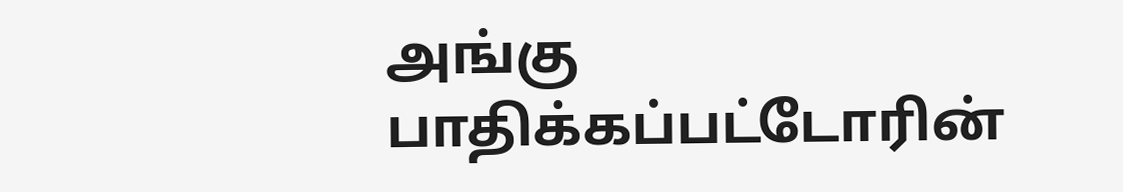அங்கு பாதிக்கப்பட்டோரின்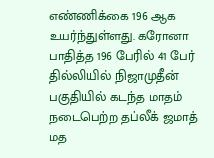எண்ணிக்கை 196 ஆக உயர்ந்துள்ளது. கரோனா பாதித்த 196 பேரில் 41 பேர் தில்லியில் நிஜாமுதீன் பகுதியில் கடந்த மாதம் நடைபெற்ற தப்லீக் ஜமாத் மத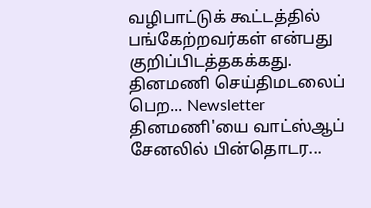வழிபாட்டுக் கூட்டத்தில் பங்கேற்றவர்கள் என்பது குறிப்பிடத்தகக்கது.
தினமணி செய்திமடலைப் பெற... Newsletter
தினமணி'யை வாட்ஸ்ஆப் சேனலில் பின்தொடர...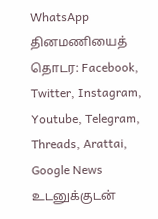WhatsApp
தினமணியைத் தொடர: Facebook, Twitter, Instagram, Youtube, Telegram, Threads, Arattai, Google News
உடனுக்குடன்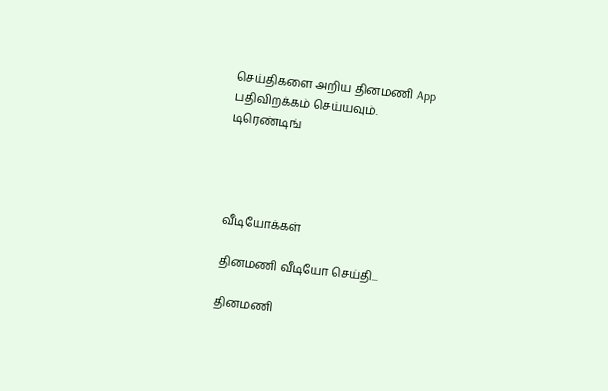செய்திகளை அறிய தினமணி App பதிவிறக்கம் செய்யவும்.
டிரெண்டிங்




வீடியோக்கள்

தினமணி வீடியோ செய்தி...

தினமணி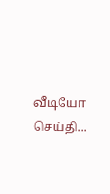வீடியோ செய்தி...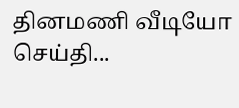தினமணி வீடியோ செய்தி...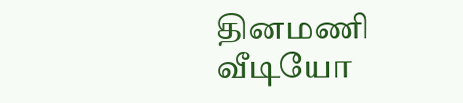தினமணி வீடியோ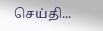செய்தி...